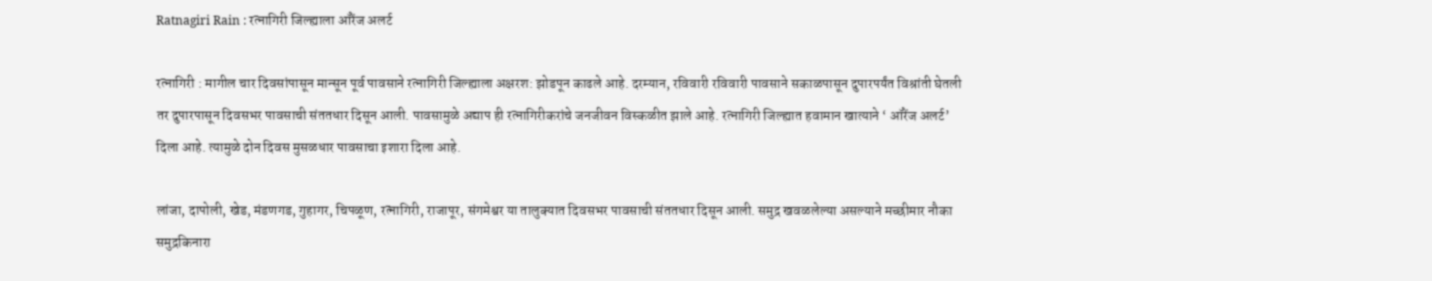Ratnagiri Rain : रत्नागिरी जिल्ह्याला ऑरेंज अलर्ट

रत्नागिरी : मागील चार दिवसांपासून मान्सून पूर्व पावसाने रत्नागिरी जिल्ह्याला अक्षरश: झोडपून काढले आहे. दरम्यान, रविवारी रविवारी पावसाने सकाळपासून दुपारपर्यंत विश्रांती घेतली तर दुपारपासून दिवसभर पावसाची संततधार दिसून आली. पावसामुळे अद्याप ही रत्नागिरीकरांचे जनजीवन विस्कळीत झाले आहे. रत्नागिरी जिल्ह्यात हवामान खात्याने ‘ ऑरेंज अलर्ट’ दिला आहे. त्यामुळे दोन दिवस मुसळधार पावसाचा इशारा दिला आहे.

लांजा, दापोली, खेड, मंडणगड, गुहागर, चिपळूण, रत्नागिरी, राजापूर, संगमेश्वर या तालुक्यात दिवसभर पावसाची संततधार दिसून आली. समुद्र खवळलेल्या असल्याने मच्छीमार नौका समुद्रकिनारा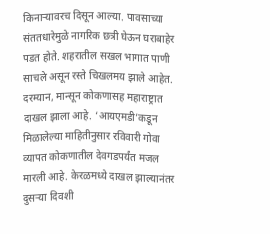किनार्‍यावरच दिसून आल्या. पावसाच्या संततधारेमुळे नागरिक छत्री घेऊन घराबाहेर पडत होते. शहरातील सखल भागात पाणी साचले असून रस्ते चिखलमय झाले आहेत. दरम्यान, मान्सून कोकणासह महाराष्ट्रात दाखल झाला आहे. ‘आयएमडी’कडून मिळालेल्या माहितीनुसार रविवारी गोवा व्यापत कोकणातील देवगडपर्यंत मजल मारली आहे. केरळमध्ये दाखल झाल्यानंतर दुसर्‍या दिवशी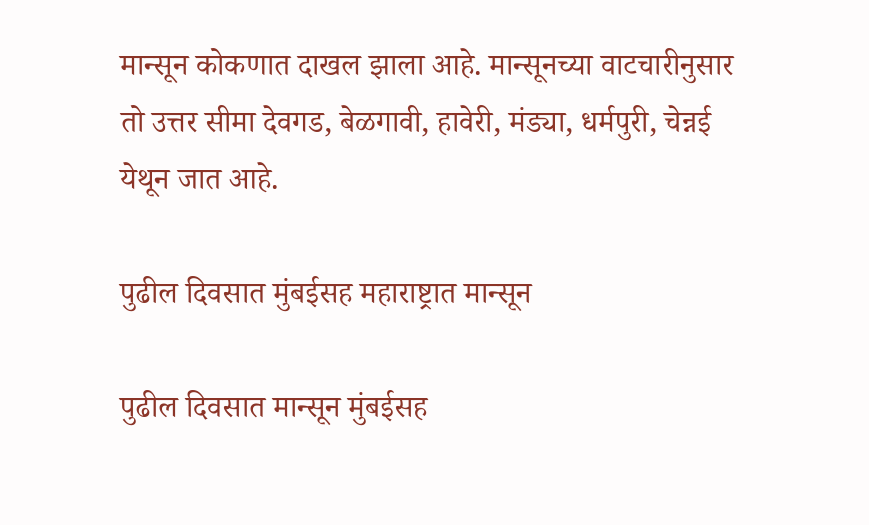मान्सून कोकणात दाखल झाला आहे. मान्सूनच्या वाटचारीनुसार तो उत्तर सीमा देवगड, बेळगावी, हावेरी, मंड्या, धर्मपुरी, चेन्नई येथून जात आहे.

पुढील दिवसात मुंबईसह महाराष्ट्रात मान्सून

पुढील दिवसात मान्सून मुंबईसह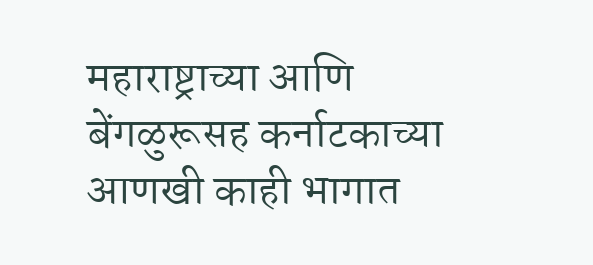महाराष्ट्राच्या आणि बेंगळुरूसह कर्नाटकाच्या आणखी काही भागात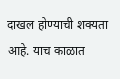दाखल होण्याची शक्यता आहे. याच काळात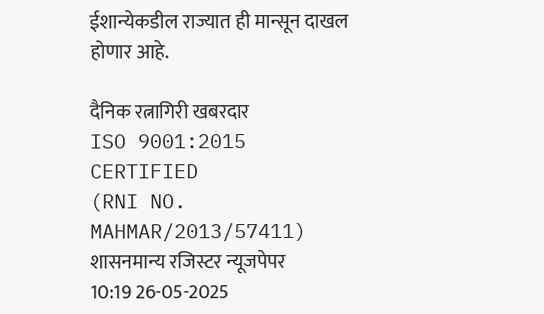ईशान्येकडील राज्यात ही मान्सून दाखल होणार आहे.

दैनिक रत्नागिरी खबरदार
ISO 9001:2015 CERTIFIED
(RNI NO. MAHMAR/2013/57411)
शासनमान्य रजिस्टर न्यूजपेपर
10:19 26-05-2025